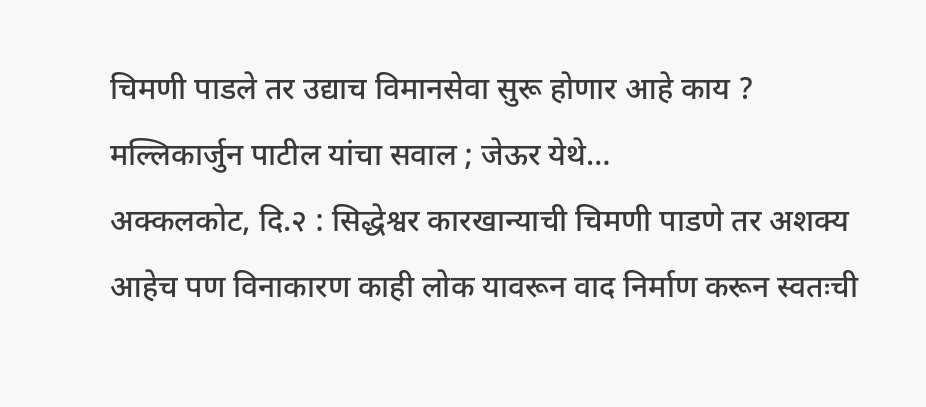चिमणी पाडले तर उद्याच विमानसेवा सुरू होणार आहे काय ? मल्लिकार्जुन पाटील यांचा सवाल ; जेऊर येथे…
अक्कलकोट, दि.२ : सिद्धेश्वर कारखान्याची चिमणी पाडणे तर अशक्य आहेच पण विनाकारण काही लोक यावरून वाद निर्माण करून स्वतःची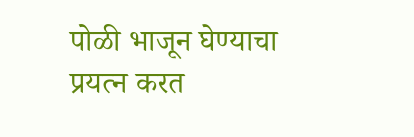पोळी भाजून घेण्याचा प्रयत्न करत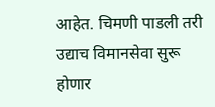आहेत. चिमणी पाडली तरी उद्याच विमानसेवा सुरू होणार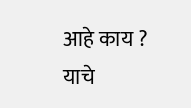आहे काय ? याचे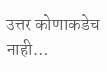उत्तर कोणाकडेच नाही…